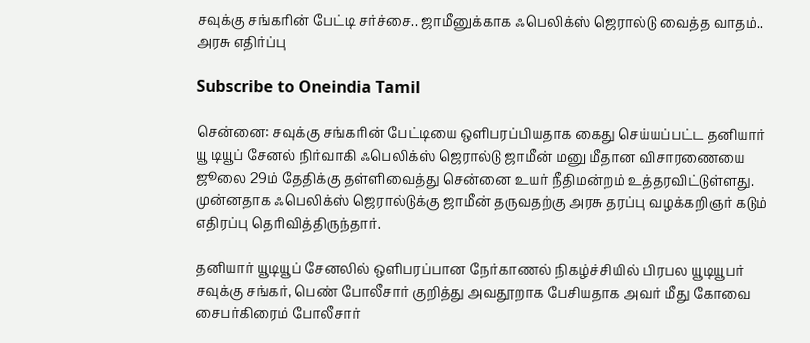சவுக்கு சங்கரின் பேட்டி சர்ச்சை.. ஜாமீனுக்காக ஃபெலிக்ஸ் ஜெரால்டு வைத்த வாதம்.. அரசு எதிர்ப்பு

Subscribe to Oneindia Tamil

சென்னை: சவுக்கு சங்கரின் பேட்டியை ஒளிபரப்பியதாக கைது செய்யப்பட்ட தனியார் யூ டியூப் சேனல் நிர்வாகி ஃபெலிக்ஸ் ஜெரால்டு ஜாமீன் மனு மீதான விசாரணையை ஜூலை 29ம் தேதிக்கு தள்ளிவைத்து சென்னை உயர் நீதிமன்றம் உத்தரவிட்டுள்ளது. முன்னதாக ஃபெலிக்ஸ் ஜெரால்டுக்கு ஜாமீன் தருவதற்கு அரசு தரப்பு வழக்கறிஞர் கடும் எதிரப்பு தெரிவித்திருந்தார்.

தனியார் யூடியூப் சேனலில் ஒளிபரப்பான நேர்காணல் நிகழ்ச்சியில் பிரபல யூடியூபர் சவுக்கு சங்கர், பெண் போலீசார் குறித்து அவதூறாக பேசியதாக அவர் மீது கோவை சைபர்கிரைம் போலீசார்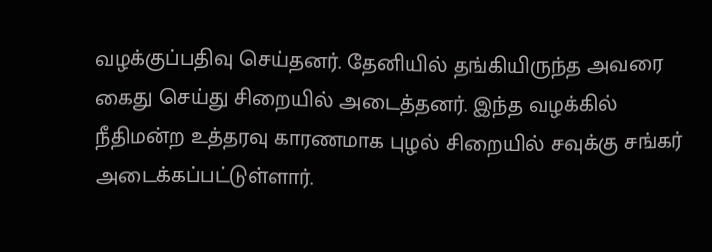வழக்குப்பதிவு செய்தனர். தேனியில் தங்கியிருந்த அவரை கைது செய்து சிறையில் அடைத்தனர். இந்த வழக்கில் நீதிமன்ற உத்தரவு காரணமாக புழல் சிறையில் சவுக்கு சங்கர் அடைக்கப்பட்டுள்ளார்.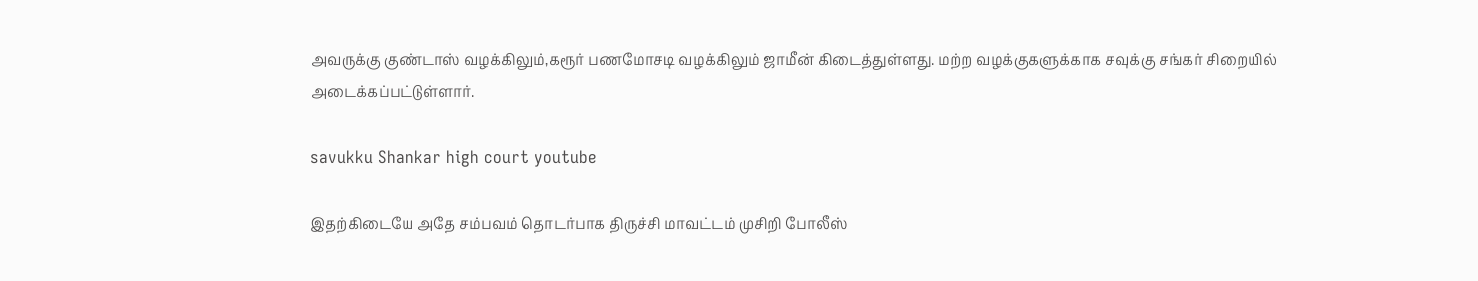அவருக்கு குண்டாஸ் வழக்கிலும்,கரூர் பணமோசடி வழக்கிலும் ஜாமீன் கிடைத்துள்ளது. மற்ற வழக்குகளுக்காக சவுக்கு சங்கர் சிறையில் அடைக்கப்பட்டுள்ளார்.

savukku Shankar high court youtube

இதற்கிடையே அதே சம்பவம் தொடர்பாக திருச்சி மாவட்டம் முசிறி போலீஸ்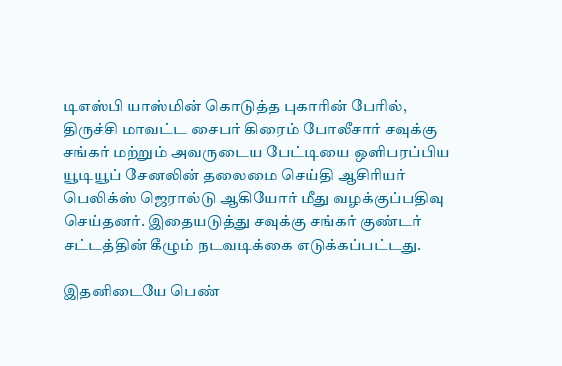டிஎஸ்பி யாஸ்மின் கொடுத்த புகாரின் பேரில், திருச்சி மாவட்ட சைபர் கிரைம் போலீசார் சவுக்கு சங்கர் மற்றும் அவருடைய பேட்டியை ஒளிபரப்பிய யூடியூப் சேனலின் தலைமை செய்தி ஆசிரியர் பெலிக்ஸ் ஜெரால்டு ஆகியோர் மீது வழக்குப்பதிவு செய்தனர். இதையடுத்து சவுக்கு சங்கர் குண்டர் சட்டத்தின் கீழும் நடவடிக்கை எடுக்கப்பட்டது.

இதனிடையே பெண்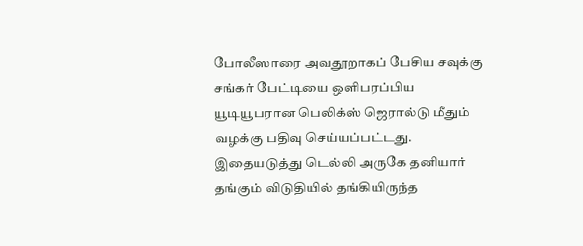போலீஸாரை அவதூறாகப் பேசிய சவுக்கு சங்கர் பேட்டியை ஒளிபரப்பிய யூடியூபரான பெலிக்ஸ் ஜெரால்டு மீதும் வழக்கு பதிவு செய்யப்பட்டது. இதையடுத்து டெல்லி அருகே தனியார் தங்கும் விடுதியில் தங்கியிருந்த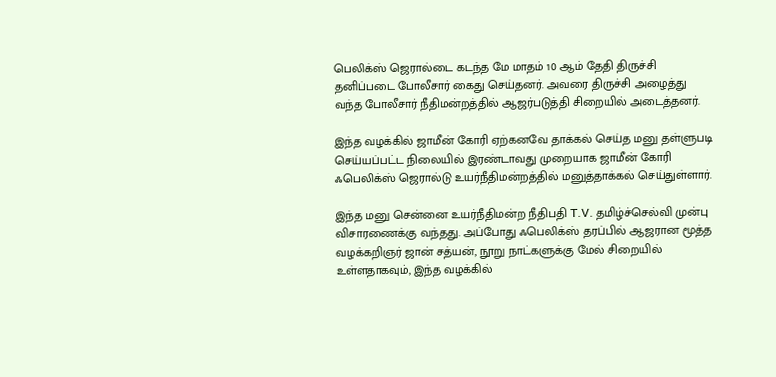பெலிக்ஸ் ஜெரால்டை கடந்த மே மாதம் 10 ஆம்‌ தேதி திருச்சி தனிப்படை போலீசார் கைது செய்தனர். அவரை திருச்சி அழைத்து வந்த போலீசார் நீதிமன்றத்தில் ஆஜர்படுத்தி சிறையில் அடைத்தனர்.

இந்த வழக்கில் ஜாமீன் கோரி ஏற்கனவே தாக்கல் செய்த மனு தள்ளுபடி செய்யப்பட்ட நிலையில் இரண்டாவது முறையாக ஜாமீன் கோரி ஃபெலிக்ஸ் ஜெரால்டு உயர்நீதிமன்றத்தில் மனுத்தாக்கல் செய்துள்ளார்.

இந்த மனு சென்னை உயர்நீதிமன்ற நீதிபதி T.V. தமிழ்ச்செல்வி முன்பு விசாரணைக்கு வந்தது. அப்போது ஃபெலிக்ஸ் தரப்பில் ஆஜரான மூத்த வழக்கறிஞர் ஜான் சத்யன், நூறு நாட்களுக்கு மேல் சிறையில் உள்ளதாகவும், இந்த வழக்கில்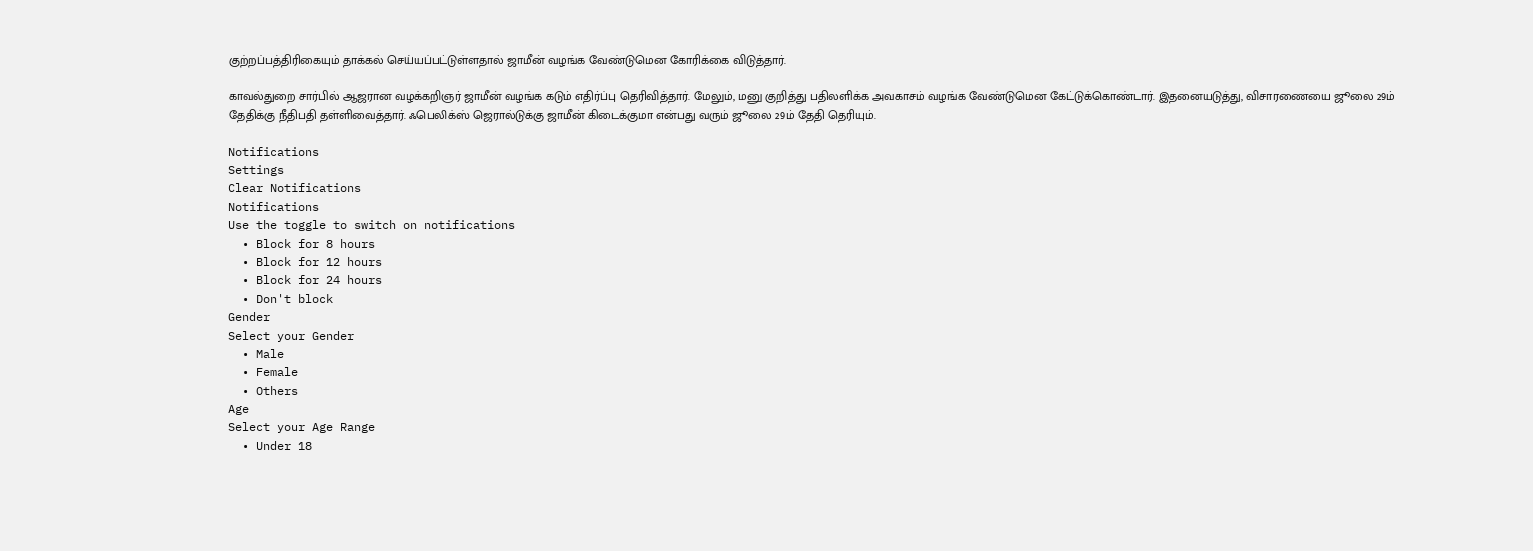குற்றப்பத்திரிகையும் தாக்கல் செய்யப்பட்டுள்ளதால் ஜாமீன் வழங்க வேண்டுமென கோரிக்கை விடுத்தார்.

காவல்துறை சார்பில் ஆஜரான வழக்கறிஞர் ஜாமீன் வழங்க கடும் எதிர்ப்பு தெரிவித்தார். மேலும், மனு குறித்து பதிலளிக்க அவகாசம் வழங்க வேண்டுமென கேட்டுக்கொண்டார். இதனையடுத்து, விசாரணையை ஜூலை 29ம் தேதிக்கு நீதிபதி தள்ளிவைத்தார். ஃபெலிக்ஸ் ஜெரால்டுக்கு ஜாமீன் கிடைக்குமா என்பது வரும் ஜூலை 29ம் தேதி தெரியும்.

Notifications
Settings
Clear Notifications
Notifications
Use the toggle to switch on notifications
  • Block for 8 hours
  • Block for 12 hours
  • Block for 24 hours
  • Don't block
Gender
Select your Gender
  • Male
  • Female
  • Others
Age
Select your Age Range
  • Under 18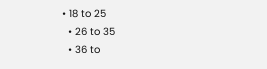• 18 to 25
  • 26 to 35
  • 36 to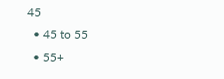45
  • 45 to 55
  • 55+